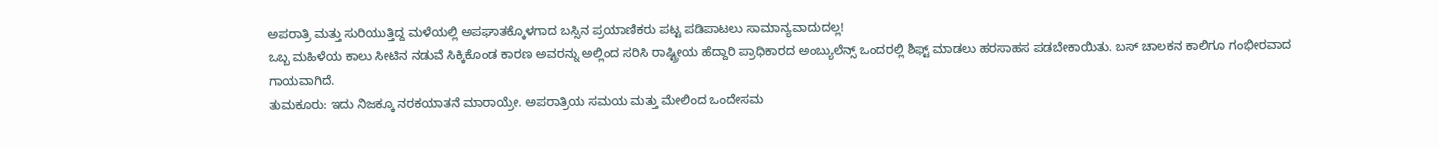ಅಪರಾತ್ರಿ ಮತ್ತು ಸುರಿಯುತ್ತಿದ್ದ ಮಳೆಯಲ್ಲಿ ಅಪಘಾತಕ್ಕೊಳಗಾದ ಬಸ್ಸಿನ ಪ್ರಯಾಣಿಕರು ಪಟ್ಟ ಪಡಿಪಾಟಲು ಸಾಮಾನ್ಯವಾದುದಲ್ಲ!
ಒಬ್ಬ ಮಹಿಳೆಯ ಕಾಲು ಸೀಟಿನ ನಡುವೆ ಸಿಕ್ಕಿಕೊಂಡ ಕಾರಣ ಅವರನ್ನು ಅಲ್ಲಿಂದ ಸರಿಸಿ ರಾಷ್ಟ್ರೀಯ ಹೆದ್ದಾರಿ ಪ್ರಾಧಿಕಾರದ ಅಂಬ್ಯುಲೆನ್ಸ್ ಒಂದರಲ್ಲಿ ಶಿಫ್ಟ್ ಮಾಡಲು ಹರಸಾಹಸ ಪಡಬೇಕಾಯಿತು. ಬಸ್ ಚಾಲಕನ ಕಾಲಿಗೂ ಗಂಭೀರವಾದ ಗಾಯವಾಗಿದೆ.
ತುಮಕೂರು: ಇದು ನಿಜಕ್ಕೂ ನರಕಯಾತನೆ ಮಾರಾಯ್ರೇ. ಅಪರಾತ್ರಿಯ ಸಮಯ ಮತ್ತು ಮೇಲಿಂದ ಒಂದೇಸಮ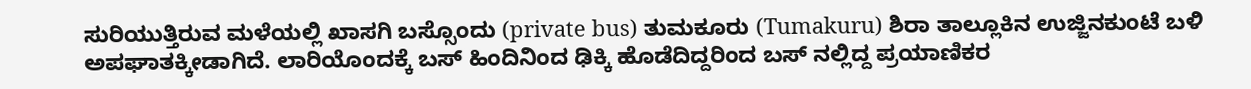ಸುರಿಯುತ್ತಿರುವ ಮಳೆಯಲ್ಲಿ ಖಾಸಗಿ ಬಸ್ಸೊಂದು (private bus) ತುಮಕೂರು (Tumakuru) ಶಿರಾ ತಾಲ್ಲೂಕಿನ ಉಜ್ಜಿನಕುಂಟೆ ಬಳಿ ಅಪಘಾತಕ್ಕೀಡಾಗಿದೆ. ಲಾರಿಯೊಂದಕ್ಕೆ ಬಸ್ ಹಿಂದಿನಿಂದ ಢಿಕ್ಕಿ ಹೊಡೆದಿದ್ದರಿಂದ ಬಸ್ ನಲ್ಲಿದ್ದ ಪ್ರಯಾಣಿಕರ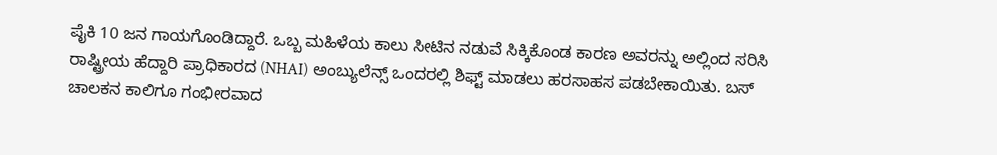ಪೈಕಿ 10 ಜನ ಗಾಯಗೊಂಡಿದ್ದಾರೆ. ಒಬ್ಬ ಮಹಿಳೆಯ ಕಾಲು ಸೀಟಿನ ನಡುವೆ ಸಿಕ್ಕಿಕೊಂಡ ಕಾರಣ ಅವರನ್ನು ಅಲ್ಲಿಂದ ಸರಿಸಿ ರಾಷ್ಟ್ರೀಯ ಹೆದ್ದಾರಿ ಪ್ರಾಧಿಕಾರದ (NHAI) ಅಂಬ್ಯುಲೆನ್ಸ್ ಒಂದರಲ್ಲಿ ಶಿಫ್ಟ್ ಮಾಡಲು ಹರಸಾಹಸ ಪಡಬೇಕಾಯಿತು. ಬಸ್ ಚಾಲಕನ ಕಾಲಿಗೂ ಗಂಭೀರವಾದ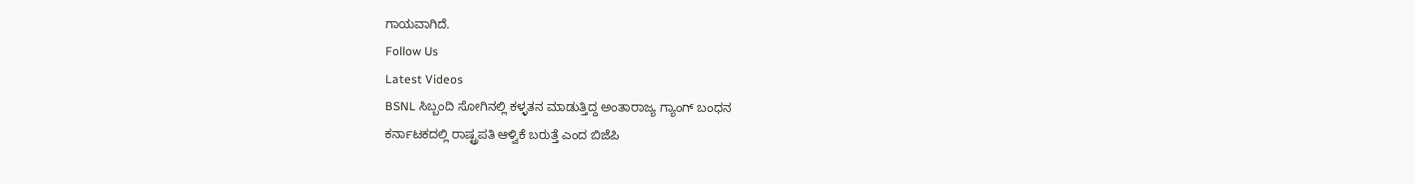ಗಾಯವಾಗಿದೆ.
Follow Us
Latest Videos
BSNL ಸಿಬ್ಬಂದಿ ಸೋಗಿನಲ್ಲಿ ಕಳ್ಳತನ ಮಾಡುತ್ತಿದ್ದ ಅಂತಾರಾಜ್ಯ ಗ್ಯಾಂಗ್ ಬಂಧನ
ಕರ್ನಾಟಕದಲ್ಲಿ ರಾಷ್ಟ್ರಪತಿ ಆಳ್ವಿಕೆ ಬರುತ್ತೆ ಎಂದ ಬಿಜೆಪಿ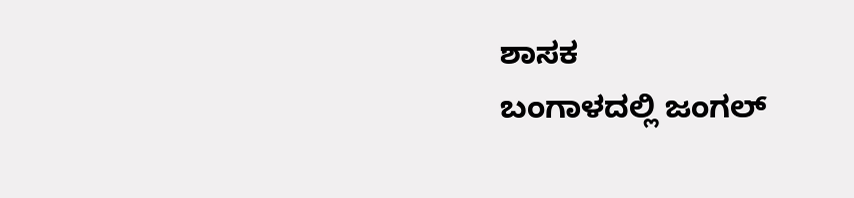ಶಾಸಕ
ಬಂಗಾಳದಲ್ಲಿ ಜಂಗಲ್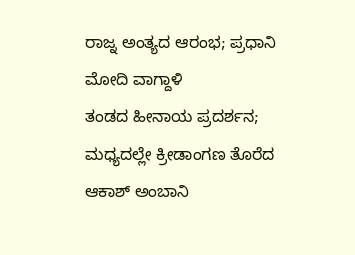ರಾಜ್ನ ಅಂತ್ಯದ ಆರಂಭ; ಪ್ರಧಾನಿ ಮೋದಿ ವಾಗ್ದಾಳಿ
ತಂಡದ ಹೀನಾಯ ಪ್ರದರ್ಶನ; ಮಧ್ಯದಲ್ಲೇ ಕ್ರೀಡಾಂಗಣ ತೊರೆದ ಆಕಾಶ್ ಅಂಬಾನಿ